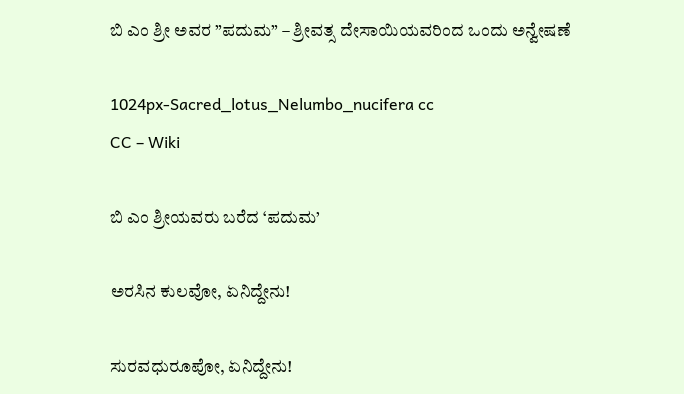ಬಿ ಎಂ ಶ್ರೀ ಅವರ ”ಪದುಮ” – ಶ್ರೀವತ್ಸ ದೇಸಾಯಿಯವರಿಂದ ಒಂದು ಅನ್ವೇಷಣೆ

1024px-Sacred_lotus_Nelumbo_nucifera cc
CC – Wiki

ಬಿ ಎಂ ಶ್ರೀಯವರು ಬರೆದ ‘ಪದುಮ’

ಅರಸಿನ ಕುಲವೋ, ಏನಿದ್ದೇನು!

ಸುರವಧುರೂಪೋ, ಏನಿದ್ದೇನು!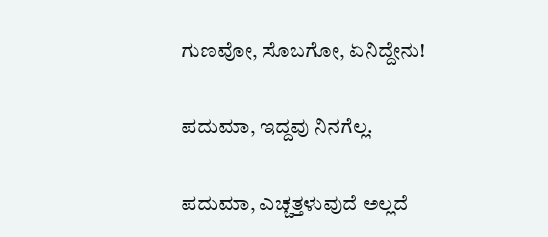ಗುಣವೋ, ಸೊಬಗೋ, ಏನಿದ್ದೇನು!

ಪದುಮಾ, ಇದ್ದವು ನಿನಗೆಲ್ಲ.

ಪದುಮಾ, ಎಚ್ಚತ್ತಳುವುದೆ ಅಲ್ಲದೆ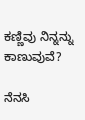ಕಣ್ಣಿವು ನಿನ್ನನ್ನು ಕಾಣುವುವೆ?

ನೆನಸಿ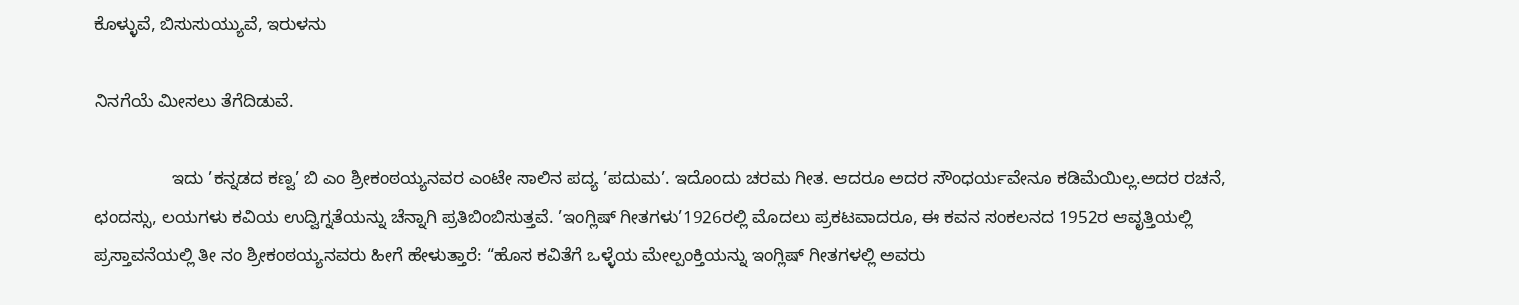ಕೊಳ್ಳುವೆ, ಬಿಸುಸುಯ್ಯುವೆ, ಇರುಳನು

ನಿನಗೆಯೆ ಮೀಸಲು ತೆಗೆದಿಡುವೆ.

                ಇದು ’ಕನ್ನಡದ ಕಣ್ವ’ ಬಿ ಎಂ ಶ್ರೀಕಂಠಯ್ಯನವರ ಎಂಟೇ ಸಾಲಿನ ಪದ್ಯ ’ಪದುಮ’. ಇದೊಂದು ಚರಮ ಗೀತ. ಆದರೂ ಅದರ ಸೌಂಧರ್ಯವೇನೂ ಕಡಿಮೆಯಿಲ್ಲ.ಅದರ ರಚನೆ, ಛಂದಸ್ಸು, ಲಯಗಳು ಕವಿಯ ಉದ್ವಿಗ್ನತೆಯನ್ನು ಚೆನ್ನಾಗಿ ಪ್ರತಿಬಿಂಬಿಸುತ್ತವೆ. ’ಇಂಗ್ಲಿಷ್ ಗೀತಗಳು’1926ರಲ್ಲಿ ಮೊದಲು ಪ್ರಕಟವಾದರೂ, ಈ ಕವನ ಸಂಕಲನದ 1952ರ ಆವೃತ್ತಿಯಲ್ಲಿ ಪ್ರಸ್ತಾವನೆಯಲ್ಲಿ ತೀ ನಂ ಶ್ರೀಕಂಠಯ್ಯನವರು ಹೀಗೆ ಹೇಳುತ್ತಾರೆ: “ಹೊಸ ಕವಿತೆಗೆ ಒಳ್ಳೆಯ ಮೇಲ್ಪಂಕ್ತಿಯನ್ನು ಇಂಗ್ಲಿಷ್ ಗೀತಗಳಲ್ಲಿ ಅವರು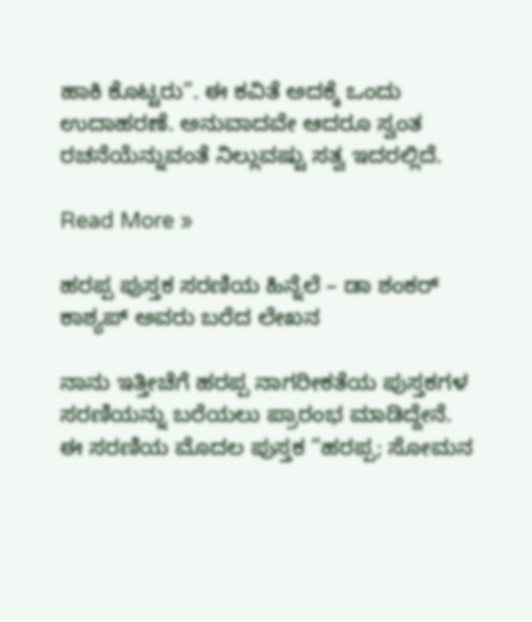ಹಾಕಿ ಕೊಟ್ಟರು”. ಈ ಕವಿತೆ ಅದಕ್ಕೆ ಒಂದು ಉದಾಹರಣೆ. ಅನುವಾದವೇ ಆದರೂ ಸ್ವಂತ ರಚನೆಯೆನ್ನುವಂತೆ ನಿಲ್ಲುವಷ್ಟು ಸತ್ವ ಇದರಲ್ಲಿದೆ.

Read More »

ಹರಪ್ಪ ಪುಸ್ತಕ ಸರಣಿಯ ಹಿನ್ನೆಲೆ – ಡಾ ಶಂಕರ್ ಕಾಶ್ಯಪ್ ಅವರು ಬರೆದ ಲೇಖನ

ನಾನು ಇತ್ತೀಚೆಗೆ ಹರಪ್ಪ ನಾಗರೀಕತೆಯ ಪುಸ್ತಕಗಳ ಸರಣಿಯನ್ನು ಬರೆಯಲು ಪ್ರಾರಂಭ ಮಾಡಿದ್ದೇನೆ. ಈ ಸರಣಿಯ ಮೊದಲ ಪುಸ್ತಕ ”ಹರಪ್ಪ; ಸೋಮನ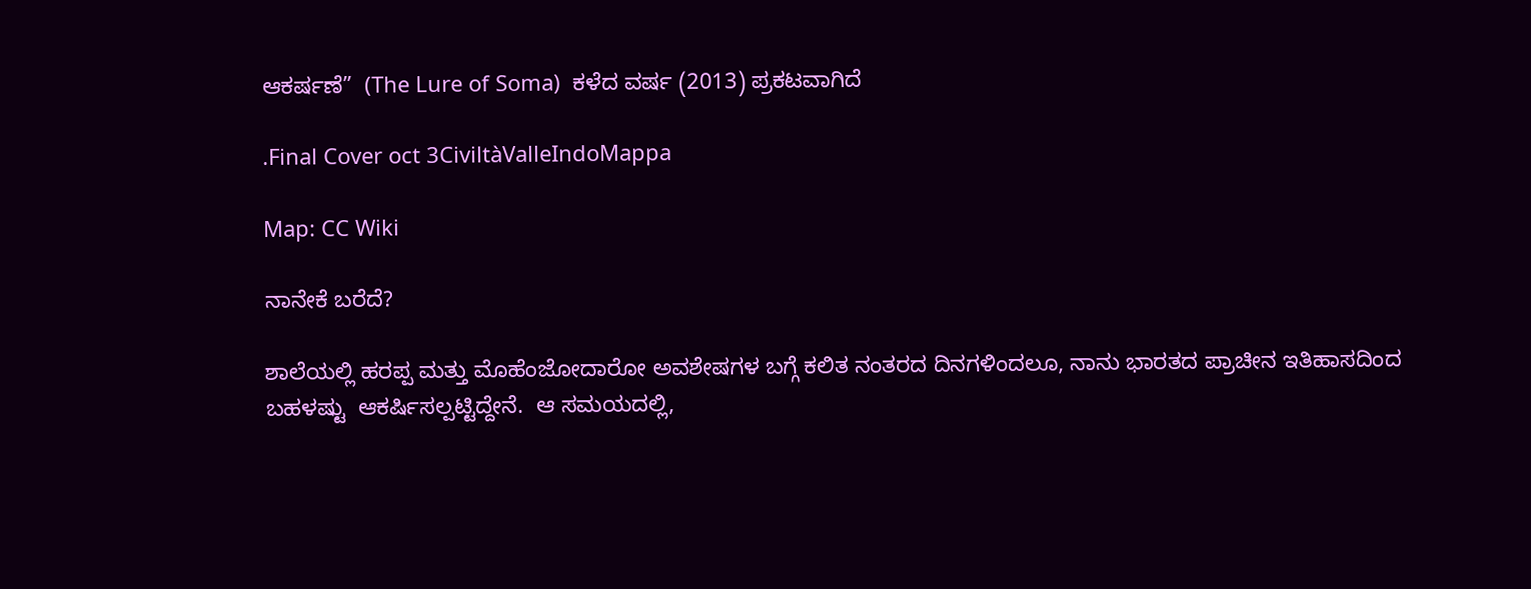ಆಕರ್ಷಣೆ”  (The Lure of Soma)  ಕಳೆದ ವರ್ಷ (2013) ಪ್ರಕಟವಾಗಿದೆ

.Final Cover oct 3CiviltàValleIndoMappa

Map: CC Wiki

ನಾನೇಕೆ ಬರೆದೆ?

ಶಾಲೆಯಲ್ಲಿ ಹರಪ್ಪ ಮತ್ತು ಮೊಹೆಂಜೋದಾರೋ ಅವಶೇಷಗಳ ಬಗ್ಗೆ ಕಲಿತ ನಂತರದ ದಿನಗಳಿಂದಲೂ, ನಾನು ಭಾರತದ ಪ್ರಾಚೀನ ಇತಿಹಾಸದಿಂದ ಬಹಳಷ್ಟು  ‌ಆಕರ್ಷಿಸಲ್ಪಟ್ಟಿದ್ದೇನೆ.  ಆ ಸಮಯದಲ್ಲಿ,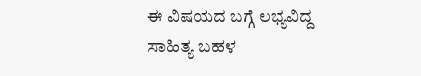ಈ ವಿಷಯದ ಬಗ್ಗೆ ಲಭ್ಯವಿದ್ದ ಸಾಹಿತ್ಯ ಬಹಳ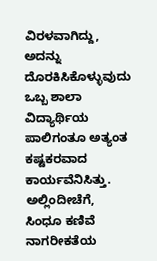ವಿರಳವಾಗಿದ್ದು, ಅದನ್ನು ದೊರಕಿಸಿಕೊಳ್ಳುವುದು ಒಬ್ಬ ಶಾಲಾ ವಿದ್ಯಾರ್ಥಿಯ ಪಾಲಿಗಂತೂ ಅತ್ಯಂತ ಕಷ್ಟಕರವಾದ ಕಾರ್ಯವೆನಿಸಿತ್ತು.  ಅಲ್ಲಿಂದೀಚೆಗೆ, ಸಿಂಧೂ ಕಣಿವೆ ನಾಗರೀಕತೆಯ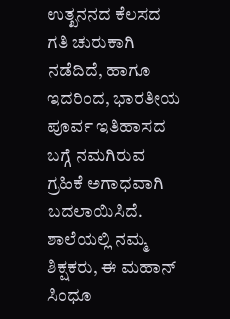ಉತ್ಖನನದ ಕೆಲಸದ ಗತಿ ಚುರುಕಾಗಿ ನಡೆದಿದೆ, ಹಾಗೂ ಇದರಿಂದ, ಭಾರತೀಯ  ಪೂರ್ವ ಇತಿಹಾಸದ ಬಗ್ಗೆ ನಮಗಿರುವ ಗ್ರಹಿಕೆ ಅಗಾಧವಾಗಿ ಬದಲಾಯಿಸಿದೆ. ಶಾಲೆಯಲ್ಲಿ ನಮ್ಮ ಶಿಕ್ಷಕರು, ಈ ಮಹಾನ್ ಸಿಂಧೂ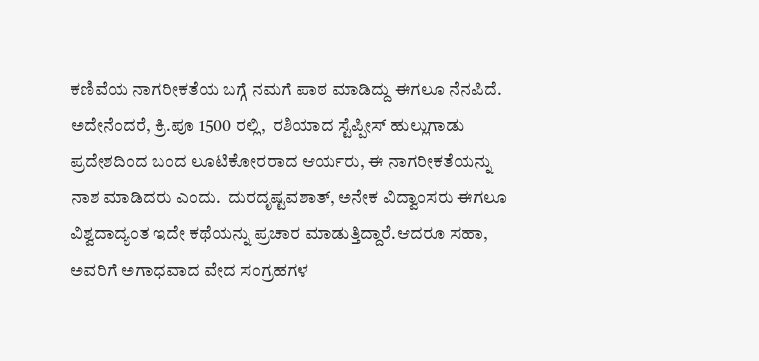ಕಣಿವೆಯ ನಾಗರೀಕತೆಯ ಬಗ್ಗೆ ನಮಗೆ ಪಾಠ ಮಾಡಿದ್ದು ಈಗಲೂ ನೆನಪಿದೆ. ಅದೇನೆಂದರೆ, ಕ್ರಿ.ಪೂ 1500 ರಲ್ಲಿ,  ರಶಿಯಾದ ಸ್ಟೆಪ್ಪೀಸ್ ಹುಲ್ಲುಗಾಡು ಪ್ರದೇಶದಿಂದ ಬಂದ ಲೂಟಿಕೋರರಾದ ಆರ್ಯರು, ಈ ನಾಗರೀಕತೆಯನ್ನು ನಾಶ ಮಾಡಿದರು ಎಂದು.  ದುರದೃಷ್ಟವಶಾತ್, ಅನೇಕ ವಿದ್ವಾಂಸರು ಈಗಲೂ ವಿಶ್ವದಾದ್ಯಂತ ಇದೇ ಕಥೆಯನ್ನು ಪ್ರಚಾರ ಮಾಡುತ್ತಿದ್ದಾರೆ.ಆದರೂ ಸಹಾ, ಅವರಿಗೆ ಅಗಾಧವಾದ ವೇದ ಸಂಗ್ರಹಗಳ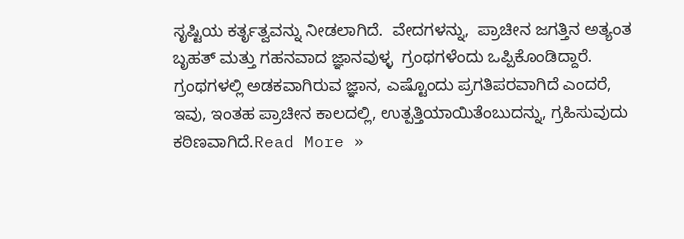ಸೃಷ್ಟಿಯ ಕರ್ತೃತ್ವವನ್ನು ನೀಡಲಾಗಿದೆ.  ವೇದಗಳನ್ನು,  ಪ್ರಾಚೀನ ಜಗತ್ತಿನ ಅತ್ಯಂತ ಬೃಹತ್ ಮತ್ತು ಗಹನವಾದ ಜ್ಞಾನವುಳ್ಳ  ಗ್ರಂಥಗಳೆಂದು ಒಪ್ಪಿಕೊಂಡಿದ್ದಾರೆ.  ಗ್ರಂಥಗಳಲ್ಲಿ ಅಡಕವಾಗಿರುವ ಜ್ಞಾನ, ಎಷ್ಟೊಂದು ಪ್ರಗತಿಪರವಾಗಿದೆ ಎಂದರೆ, ಇವು, ಇಂತಹ ಪ್ರಾಚೀನ ಕಾಲದಲ್ಲಿ, ಉತ್ಪತ್ತಿಯಾಯಿತೆಂಬುದನ್ನು, ಗ್ರಹಿಸುವುದು ಕಠಿಣವಾಗಿದೆ.Read More »